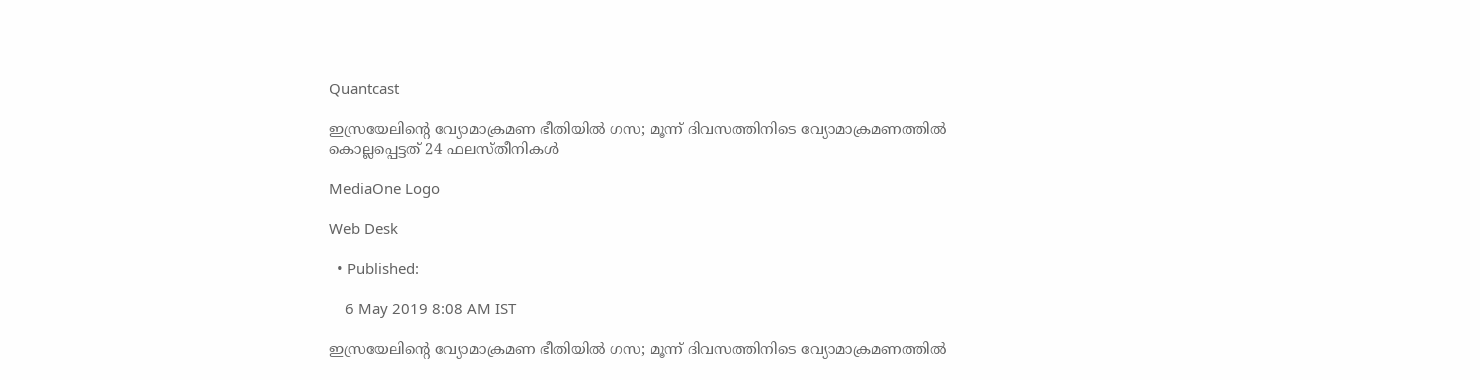Quantcast

ഇസ്രയേലിന്റെ വ്യോമാക്രമണ ഭീതിയിൽ ഗസ; മൂന്ന് ദിവസത്തിനിടെ വ്യോമാക്രമണത്തിൽ കൊല്ലപ്പെട്ടത് 24 ഫലസ്തീനികൾ

MediaOne Logo

Web Desk

  • Published:

    6 May 2019 8:08 AM IST

ഇസ്രയേലിന്റെ വ്യോമാക്രമണ ഭീതിയിൽ ഗസ; മൂന്ന് ദിവസത്തിനിടെ വ്യോമാക്രമണത്തിൽ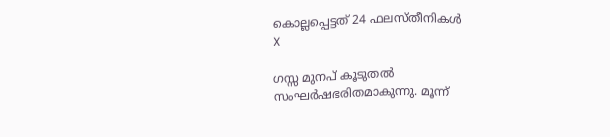കൊല്ലപ്പെട്ടത് 24 ഫലസ്തീനികൾ
X

ഗസ്സ മുനപ് കൂടുതല്‍ സംഘര്‍ഷഭരിതമാകുന്നു. മൂന്ന്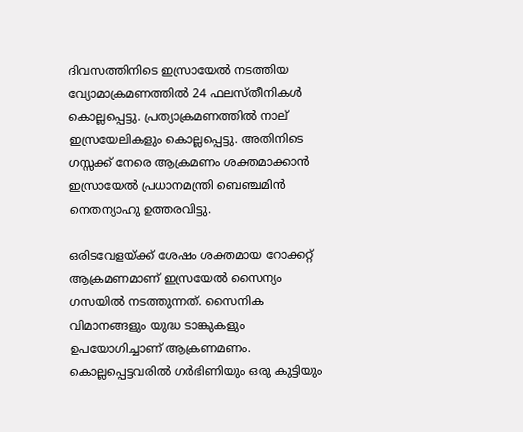ദിവസത്തിനിടെ ഇസ്രായേല്‍ നടത്തിയ വ്യോമാക്രമണത്തില്‍ 24 ഫലസ്തീനികൾ കൊല്ലപ്പെട്ടു. പ്രത്യാക്രമണത്തിൽ നാല് ഇസ്രയേലികളും കൊല്ലപ്പെട്ടു. അതിനിടെ ഗസ്സക്ക് നേരെ ആക്രമണം ശക്തമാക്കാന്‍ ഇസ്രായേല്‍ പ്രധാനമന്ത്രി ബെഞ്ചമിന്‍ നെതന്യാഹു ഉത്തരവിട്ടു.

ഒരിടവേളയ്ക്ക് ശേഷം ശക്തമായ റോക്കറ്റ് ആക്രമണമാണ് ഇസ്രയേല്‍ സൈന്യം ഗസയില്‍ നടത്തുന്നത്. സൈനിക വിമാനങ്ങളും യുദ്ധ ടാങ്കുകളും ഉപയോഗിച്ചാണ് ആക്രണമണം. കൊല്ലപ്പെട്ടവരില്‍ ഗര്‍ഭിണിയും ഒരു കുട്ടിയും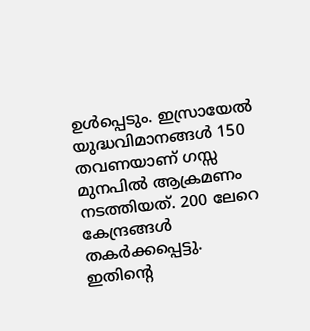ഉള്‍പ്പെടും. ഇസ്രായേല്‍ യുദ്ധവിമാനങ്ങള്‍ 150 തവണയാണ് ഗസ്സ മുനപില്‍ ആക്രമണം നടത്തിയത്. 200 ലേറെ കേന്ദ്രങ്ങള്‍ തകര്‍ക്കപ്പെട്ടു. ഇതിന്റെ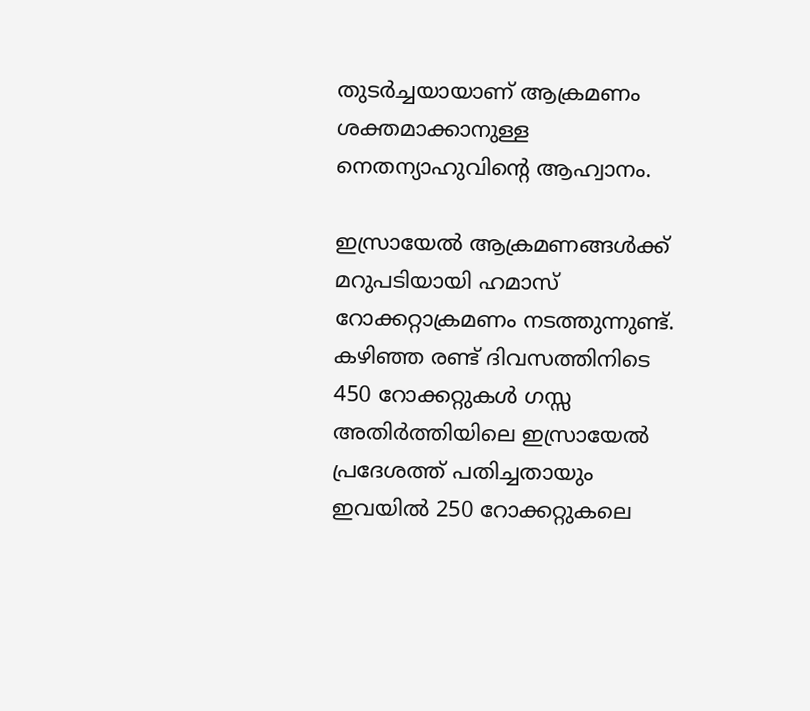തുടര്‍ച്ചയായാണ് ആക്രമണം ശക്തമാക്കാനുള്ള നെതന്യാഹുവിന്റെ ആഹ്വാനം.

ഇസ്രായേല്‍ ആക്രമണങ്ങള്‍ക്ക് മറുപടിയായി ഹമാസ് റോക്കറ്റാക്രമണം നടത്തുന്നുണ്ട്. കഴിഞ്ഞ രണ്ട് ദിവസത്തിനിടെ 450 റോക്കറ്റുകള്‍ ഗസ്സ അതിര്‍ത്തിയിലെ ഇസ്രായേല്‍ പ്രദേശത്ത് പതിച്ചതായും ഇവയില്‍ 250 റോക്കറ്റുകലെ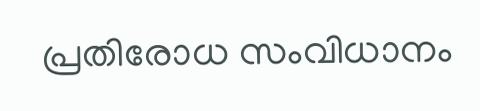പ്രതിരോധ സംവിധാനം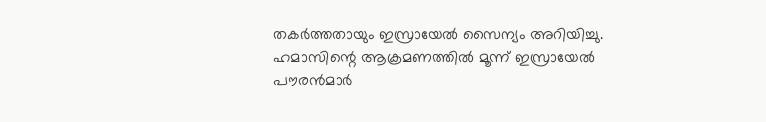തകര്‍ത്തതായും ഇസ്രായേല്‍ സൈന്യം അറിയിച്ചു. ഹമാസിന്റെ ആക്രമണത്തില്‍ മൂന്ന് ഇസ്രായേല്‍ പൗരന്‍മാര്‍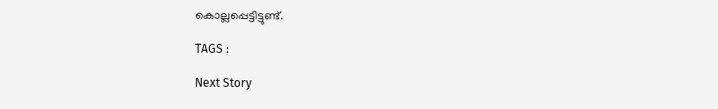കൊല്ലപ്പെട്ടിട്ടുണ്ട്.

TAGS :

Next Story